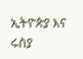ኢትዮጵያ እና ሩስያ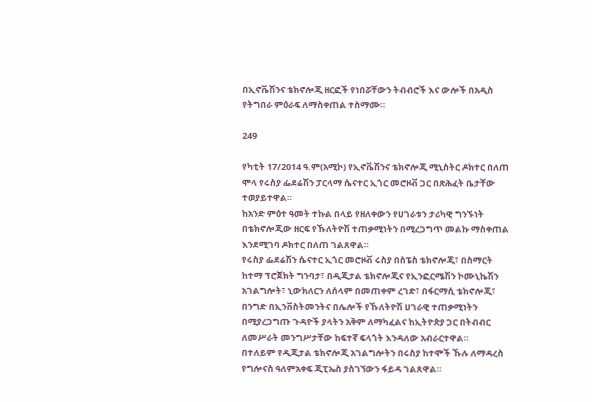በኢኖቬሽንና ቴክኖሎጂ ዘርፎች የነበሯቸውን ትብብሮች እና ውሎች በአዲስ የትግበራ ምዕራፍ ለማስቀጠል ተስማሙ።

249

የካቲት 17/2014 ዓ.ም(አሚኮ) የኢኖቬሽንና ቴክኖሎጂ ሚኒስትር ዶክተር በለጠ ሞላ የሩስያ ፌደሬሽን ፓርላማ ሴናተር ኢጎር መሮዞቭ ጋር በጽሕፈት ቤታቸው ተወያይተዋል።
ከአንድ ምዕተ ዓመት ተኩል በላይ የዘለቀውን የሀገራቱን ታሪካዊ ግንኙነት በቴክኖሎጂው ዘርፍ የኹለትዮሽ ተጠቃሚነትን በሚረጋግጥ መልኩ ማስቀጠል እንደሚገባ ዶክተር በለጠ ገልጸዋል።
የሩስያ ፌደሬሽን ሴናተር ኢጎር መሮዞቭ ሩስያ በስፔስ ቴክኖሎጂ፣ በስማርት ከተማ ፕሮጀክት ግንባታ፣ በዲጂታል ቴክኖሎጂና የኢንፎርሜሽን ኮሙኒኬሽን አገልግሎት፣ ኒውክለርን ለሰላም በመጠቀም ረገድ፣ በፋርማሲ ቴክኖሎጂ፣ በንግድ በኢንቨስትመንትና በሌሎች የኹለትዮሽ ሀገራዊ ተጠቃሚነትን በሚያረጋግጡ ጉዳዮች ያላትን አቅም ለማካፈልና ከኢትዮጵያ ጋር በትብብር ለመሥራት መንግሥታቸው ከፍተኛ ፍላጎት እንዳለው አብራርተዋል።
በተለይም የዲጂታል ቴክኖሎጂ አገልግሎትን በሩስያ ከተሞች ኹሉ ለማዳረስ የግሎናስ ዓለምአቀፍ ጂፒኤስ ያስገኘውን ፋይዳ ገልጸዋል።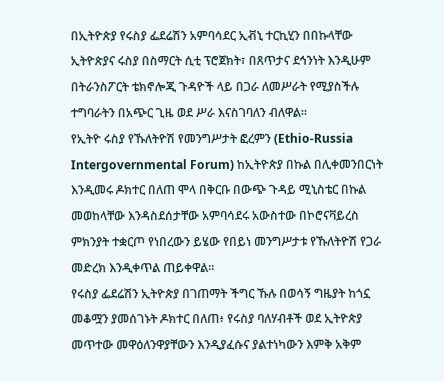በኢትዮጵያ የሩስያ ፌደሬሽን አምባሳደር ኢቭኒ ተርኪሂን በበኩላቸው ኢትዮጵያና ሩስያ በስማርት ሲቲ ፕሮጀክት፣ በጸጥታና ደኅንነት እንዲሁም በትራንስፖርት ቴክኖሎጂ ጉዳዮች ላይ በጋራ ለመሥራት የሚያስችሉ ተግባራትን በአጭር ጊዜ ወደ ሥራ እናስገባለን ብለዋል፡፡
የኢትዮ ሩስያ የኹለትዮሽ የመንግሥታት ፎረምን (Ethio-Russia Intergovernmental Forum) ከኢትዮጵያ በኩል በሊቀመንበርነት እንዲመሩ ዶክተር በለጠ ሞላ በቅርቡ በውጭ ጉዳይ ሚኒስቴር በኩል መወከላቸው እንዳስደሰታቸው አምባሳደሩ አውስተው በኮሮናቫይረስ ምክንያት ተቋርጦ የነበረውን ይሄው የበይነ መንግሥታቱ የኹለትዮሽ የጋራ መድረክ እንዲቀጥል ጠይቀዋል።
የሩስያ ፌደሬሽን ኢትዮጵያ በገጠማት ችግር ኹሉ በወሳኝ ግዜያት ከጎኗ መቆሟን ያመሰገኑት ዶክተር በለጠ፥ የሩስያ ባለሃብቶች ወደ ኢትዮጵያ መጥተው መዋዕለንዋያቸውን እንዲያፈሱና ያልተነካውን እምቅ አቅም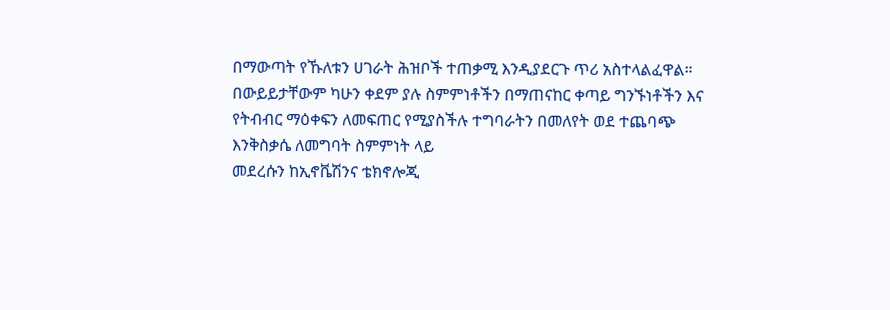በማውጣት የኹለቱን ሀገራት ሕዝቦች ተጠቃሚ እንዲያደርጉ ጥሪ አስተላልፈዋል።
በውይይታቸውም ካሁን ቀደም ያሉ ስምምነቶችን በማጠናከር ቀጣይ ግንኙነቶችን እና የትብብር ማዕቀፍን ለመፍጠር የሚያስችሉ ተግባራትን በመለየት ወደ ተጨባጭ እንቅስቃሴ ለመግባት ስምምነት ላይ
መደረሱን ከኢኖቬሽንና ቴክኖሎጂ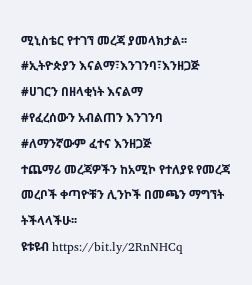ሚኒስቴር የተገኘ መረጃ ያመላክታል፡፡
#ኢትዮጵያን እናልማ፣እንገንባ፣እንዘጋጅ
#ሀገርን በዘላቂነት እናልማ
#የፈረሰውን አብልጠን እንገንባ
#ለማንኛውም ፈተና እንዘጋጅ
ተጨማሪ መረጃዎችን ከአሚኮ የተለያዩ የመረጃ መረቦች ቀጣዮቹን ሊንኮች በመጫን ማግኘት ትችላላችሁ፡፡
ዩቱዩብ https://bit.ly/2RnNHCq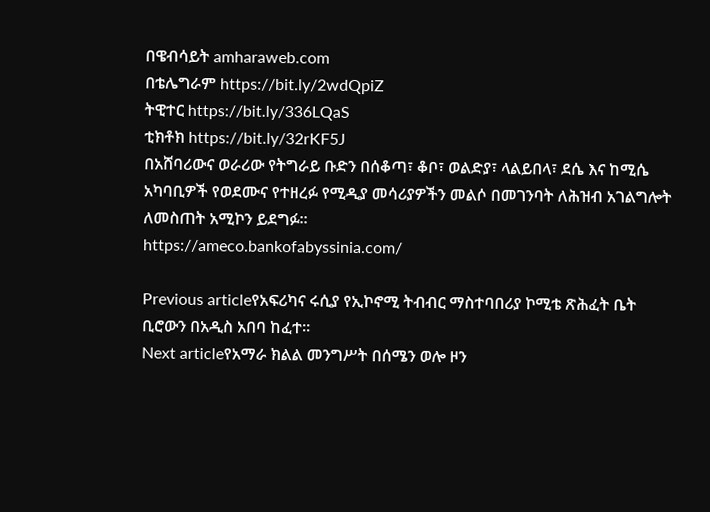በዌብሳይት amharaweb.com
በቴሌግራም https://bit.ly/2wdQpiZ
ትዊተር https://bit.ly/336LQaS
ቲክቶክ https://bit.ly/32rKF5J
በአሸባሪውና ወራሪው የትግራይ ቡድን በሰቆጣ፣ ቆቦ፣ ወልድያ፣ ላልይበላ፣ ደሴ እና ከሚሴ አካባቢዎች የወደሙና የተዘረፉ የሚዲያ መሳሪያዎችን መልሶ በመገንባት ለሕዝብ አገልግሎት ለመስጠት አሚኮን ይደግፉ።
https://ameco.bankofabyssinia.com/

Previous articleየአፍሪካና ሩሲያ የኢኮኖሚ ትብብር ማስተባበሪያ ኮሚቴ ጽሕፈት ቤት ቢሮውን በአዲስ አበባ ከፈተ።
Next articleየአማራ ክልል መንግሥት በሰሜን ወሎ ዞን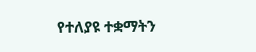የተለያዩ ተቋማትን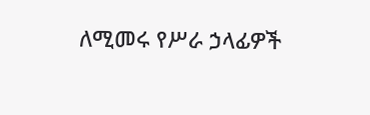ለሚመሩ የሥራ ኃላፊዎች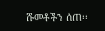ሹመቶችን ሰጠ፡፡